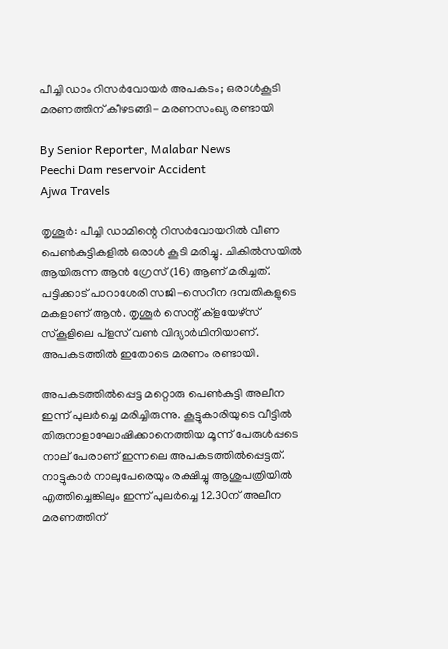പീച്ചി ഡാം റിസർവോയർ അപകടം; ഒരാൾകൂടി മരണത്തിന് കീഴടങ്ങി- മരണസംഖ്യ രണ്ടായി

By Senior Reporter, Malabar News
Peechi Dam reservoir Accident
Ajwa Travels

തൃശൂർ: പീച്ചി ഡാമിന്റെ റിസർവോയറിൽ വീണ പെൺകുട്ടികളിൽ ഒരാൾ കൂടി മരിച്ചു. ചികിൽസയിൽ ആയിരുന്ന ആൻ ഗ്രേസ് (16) ആണ് മരിച്ചത്. പട്ടിക്കാട് പാറാശേരി സജി-സെറീന ദമ്പതികളുടെ മകളാണ് ആൻ. തൃശൂർ സെന്റ് ക്ളയേഴ്‌സ് സ്‌കൂളിലെ പ്ളസ് വൺ വിദ്യാർഥിനിയാണ്. അപകടത്തിൽ ഇതോടെ മരണം രണ്ടായി.

അപകടത്തിൽപ്പെട്ട മറ്റൊരു പെൺകുട്ടി അലീന ഇന്ന് പുലർച്ചെ മരിച്ചിരുന്നു. കൂട്ടുകാരിയുടെ വീട്ടിൽ തിരുനാളാഘോഷിക്കാനെത്തിയ മൂന്ന് പേരുൾപ്പടെ നാല് പേരാണ് ഇന്നലെ അപകടത്തിൽപ്പെട്ടത്. നാട്ടുകാർ നാലുപേരെയും രക്ഷിച്ചു ആശുപത്രിയിൽ എത്തിച്ചെങ്കിലും ഇന്ന് പുലർച്ചെ 12.30ന് അലീന മരണത്തിന്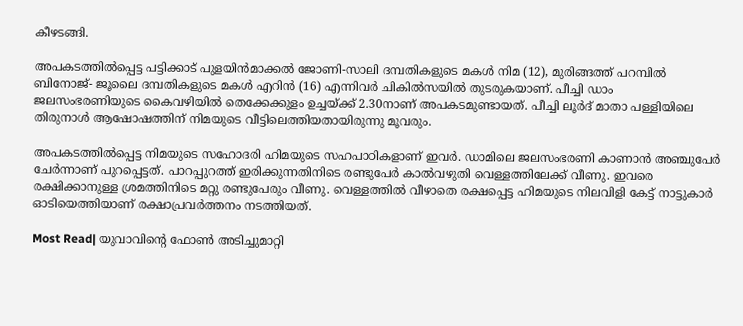കീഴടങ്ങി.

അപകടത്തിൽപ്പെട്ട പട്ടിക്കാട് പുളയിൻമാക്കൽ ജോണി-സാലി ദമ്പതികളുടെ മകൾ നിമ (12), മുരിങ്ങത്ത് പറമ്പിൽ ബിനോജ്- ജൂലൈ ദമ്പതികളുടെ മകൾ എറിൻ (16) എന്നിവർ ചികിൽസയിൽ തുടരുകയാണ്. പീച്ചി ഡാം ജലസംഭരണിയുടെ കൈവഴിയിൽ തെക്കേക്കുളം ഉച്ചയ്‌ക്ക് 2.30നാണ് അപകടമുണ്ടായത്. പീച്ചി ലൂർദ് മാതാ പള്ളിയിലെ തിരുനാൾ ആഷോഷത്തിന് നിമയുടെ വീട്ടിലെത്തിയതായിരുന്നു മൂവരും.

അപകടത്തിൽപ്പെട്ട നിമയുടെ സഹോദരി ഹിമയുടെ സഹപാഠികളാണ് ഇവർ. ഡാമിലെ ജലസംഭരണി കാണാൻ അഞ്ചുപേർ ചേർന്നാണ് പുറപ്പെട്ടത്. പാറപ്പുറത്ത് ഇരിക്കുന്നതിനിടെ രണ്ടുപേർ കാൽവഴുതി വെള്ളത്തിലേക്ക് വീണു. ഇവരെ രക്ഷിക്കാനുള്ള ശ്രമത്തിനിടെ മറ്റു രണ്ടുപേരും വീണു. വെള്ളത്തിൽ വീഴാതെ രക്ഷപ്പെട്ട ഹിമയുടെ നിലവിളി കേട്ട് നാട്ടുകാർ ഓടിയെത്തിയാണ് രക്ഷാപ്രവർത്തനം നടത്തിയത്.

Most Read| യുവാവിന്റെ ഫോൺ അടിച്ചുമാറ്റി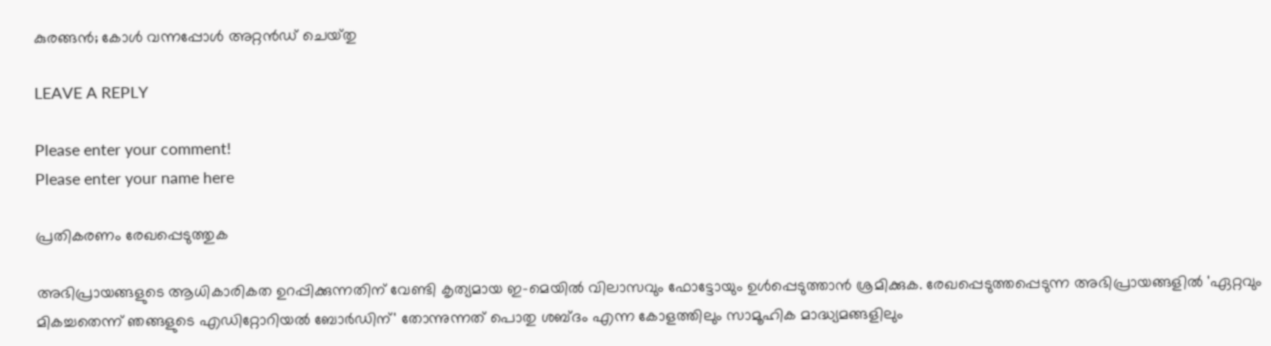കുരങ്ങൻ; കോൾ വന്നപ്പോൾ അറ്റൻഡ് ചെയ്‌തു

LEAVE A REPLY

Please enter your comment!
Please enter your name here

പ്രതികരണം രേഖപ്പെടുത്തുക

അഭിപ്രായങ്ങളുടെ ആധികാരികത ഉറപ്പിക്കുന്നതിന് വേണ്ടി കൃത്യമായ ഇ-മെയിൽ വിലാസവും ഫോട്ടോയും ഉൾപ്പെടുത്താൻ ശ്രമിക്കുക. രേഖപ്പെടുത്തപ്പെടുന്ന അഭിപ്രായങ്ങളിൽ 'ഏറ്റവും മികച്ചതെന്ന് ഞങ്ങളുടെ എഡിറ്റോറിയൽ ബോർഡിന്' തോന്നുന്നത് പൊതു ശബ്‌ദം എന്ന കോളത്തിലും സാമൂഹിക മാദ്ധ്യമങ്ങളിലും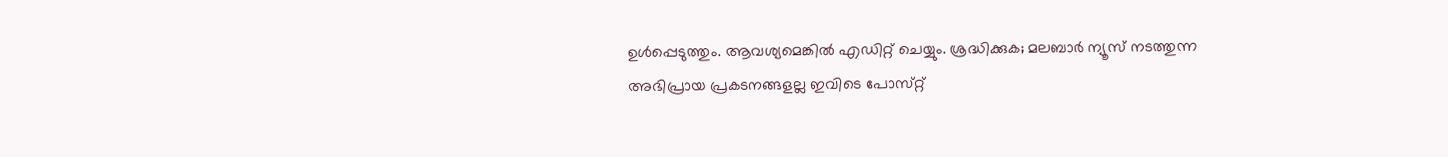ഉൾപ്പെടുത്തും. ആവശ്യമെങ്കിൽ എഡിറ്റ് ചെയ്യും. ശ്രദ്ധിക്കുക; മലബാർ ന്യൂസ് നടത്തുന്ന അഭിപ്രായ പ്രകടനങ്ങളല്ല ഇവിടെ പോസ്‌റ്റ്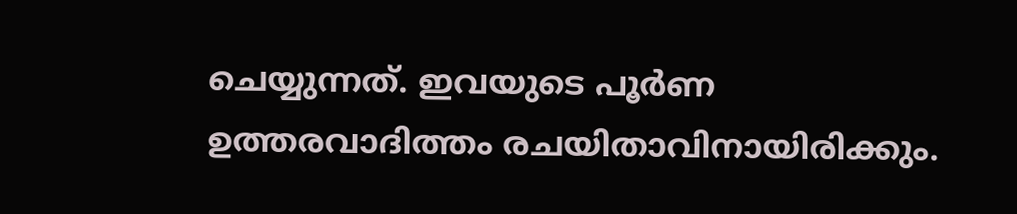ചെയ്യുന്നത്. ഇവയുടെ പൂർണ ഉത്തരവാദിത്തം രചയിതാവിനായിരിക്കും.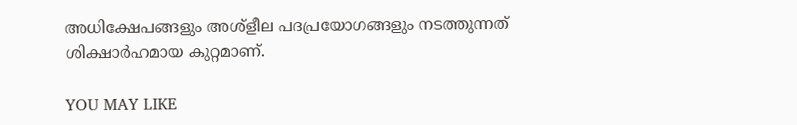അധിക്ഷേപങ്ങളും അശ്‌ളീല പദപ്രയോഗങ്ങളും നടത്തുന്നത് ശിക്ഷാർഹമായ കുറ്റമാണ്.

YOU MAY LIKE